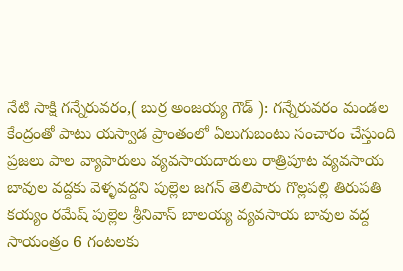నేటి సాక్షి గన్నేరువరం,( బుర్ర అంజయ్య గౌడ్ ): గన్నేరువరం మండల కేంద్రంతో పాటు యస్వాడ ప్రాంతంలో ఏలుగుబంటు సంచారం చేస్తుంది ప్రజలు పాల వ్యాపారులు వ్యవసాయదారులు రాత్రిపూట వ్యవసాయ బావుల వద్దకు వెళ్ళవద్దని పుల్లెల జగన్ తెలిపారు గొల్లపల్లి తిరుపతి కయ్యం రమేష్ పుల్లెల శ్రీనివాస్ బాలయ్య వ్యవసాయ బావుల వద్ద సాయంత్రం 6 గంటలకు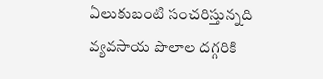ఏలుకుబంటి సంచరిస్తున్నది వ్యవసాయ పొలాల దగ్గరికి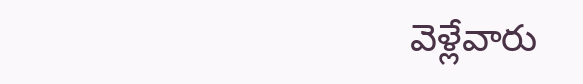వెళ్లేవారు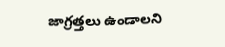జాగ్రత్తలు ఉండాలని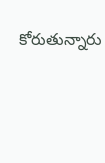కోరుతున్నారు